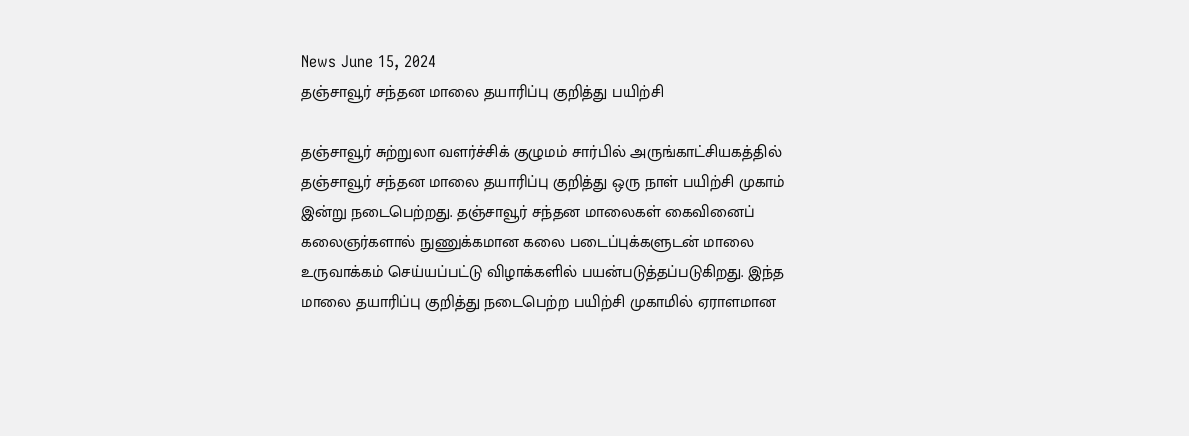News June 15, 2024
தஞ்சாவூர் சந்தன மாலை தயாரிப்பு குறித்து பயிற்சி

தஞ்சாவூர் சுற்றுலா வளர்ச்சிக் குழுமம் சார்பில் அருங்காட்சியகத்தில் தஞ்சாவூர் சந்தன மாலை தயாரிப்பு குறித்து ஒரு நாள் பயிற்சி முகாம் இன்று நடைபெற்றது. தஞ்சாவூர் சந்தன மாலைகள் கைவினைப் கலைஞர்களால் நுணுக்கமான கலை படைப்புக்களுடன் மாலை உருவாக்கம் செய்யப்பட்டு விழாக்களில் பயன்படுத்தப்படுகிறது. இந்த மாலை தயாரிப்பு குறித்து நடைபெற்ற பயிற்சி முகாமில் ஏராளமான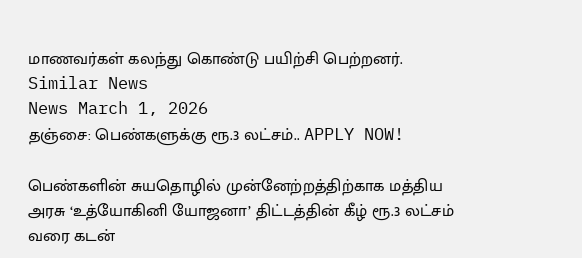மாணவர்கள் கலந்து கொண்டு பயிற்சி பெற்றனர்.
Similar News
News March 1, 2026
தஞ்சை: பெண்களுக்கு ரூ.3 லட்சம்.. APPLY NOW!

பெண்களின் சுயதொழில் முன்னேற்றத்திற்காக மத்திய அரசு ‘உத்யோகினி யோஜனா’ திட்டத்தின் கீழ் ரூ.3 லட்சம் வரை கடன்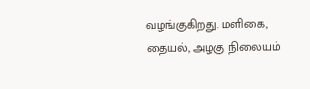வழங்குகிறது. மளிகை, தையல், அழகு நிலையம்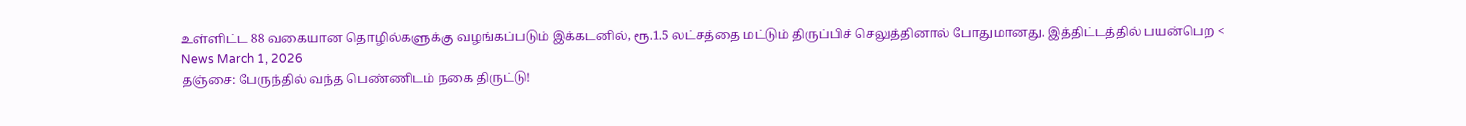உள்ளிட்ட 88 வகையான தொழில்களுக்கு வழங்கப்படும் இக்கடனில், ரூ.1.5 லட்சத்தை மட்டும் திருப்பிச் செலுத்தினால் போதுமானது. இத்திட்டத்தில் பயன்பெற <
News March 1, 2026
தஞ்சை: பேருந்தில் வந்த பெண்ணிடம் நகை திருட்டு!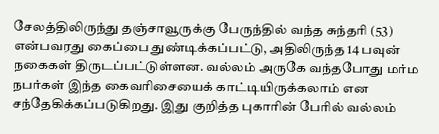சேலத்திலிருந்து தஞ்சாவூருக்கு பேருந்தில் வந்த சுந்தரி (53) என்பவரது கைப்பை துண்டிக்கப்பட்டு, அதிலிருந்த 14 பவுன் நகைகள் திருடப்பட்டுள்ளன. வல்லம் அருகே வந்தபோது மர்ம நபர்கள் இந்த கைவரிசையைக் காட்டியிருக்கலாம் என சந்தேகிக்கப்படுகிறது. இது குறித்த புகாரின் பேரில் வல்லம்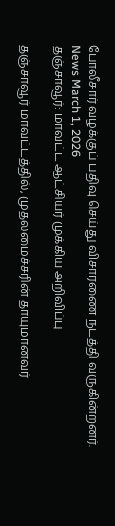போலீசார் வழக்குப் பதிவு செய்து விசாரணை நடத்தி வருகின்றனர்.
News March 1, 2026
தஞ்சாவூர்: மாவட்ட ஆட்சியர் முக்கிய அறிவிப்பு

தஞ்சாவூர் மாவட்டத்தில், முதலமைச்சரின் தாயுமானவர்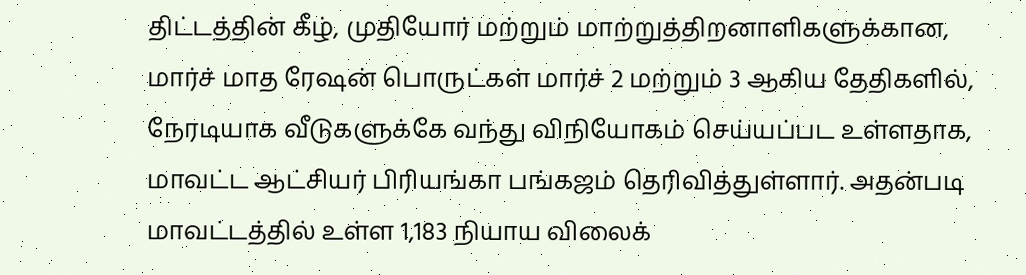திட்டத்தின் கீழ், முதியோர் மற்றும் மாற்றுத்திறனாளிகளுக்கான, மார்ச் மாத ரேஷன் பொருட்கள் மார்ச் 2 மற்றும் 3 ஆகிய தேதிகளில், நேரடியாக வீடுகளுக்கே வந்து விநியோகம் செய்யப்பட உள்ளதாக, மாவட்ட ஆட்சியர் பிரியங்கா பங்கஜம் தெரிவித்துள்ளார். அதன்படி மாவட்டத்தில் உள்ள 1,183 நியாய விலைக்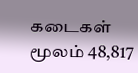கடைகள் மூலம் 48,817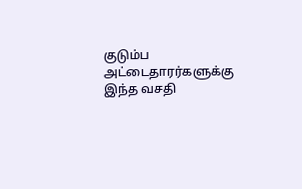குடும்ப அட்டைதாரர்களுக்கு இந்த வசதி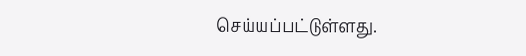செய்யப்பட்டுள்ளது.